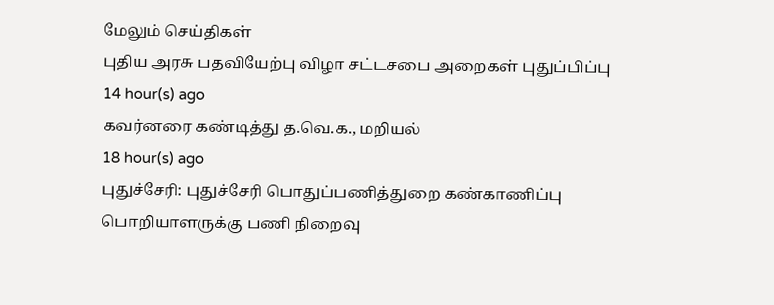மேலும் செய்திகள்
புதிய அரசு பதவியேற்பு விழா சட்டசபை அறைகள் புதுப்பிப்பு
14 hour(s) ago
கவர்னரை கண்டித்து த.வெ.க., மறியல்
18 hour(s) ago
புதுச்சேரி: புதுச்சேரி பொதுப்பணித்துறை கண்காணிப்பு பொறியாளருக்கு பணி நிறைவு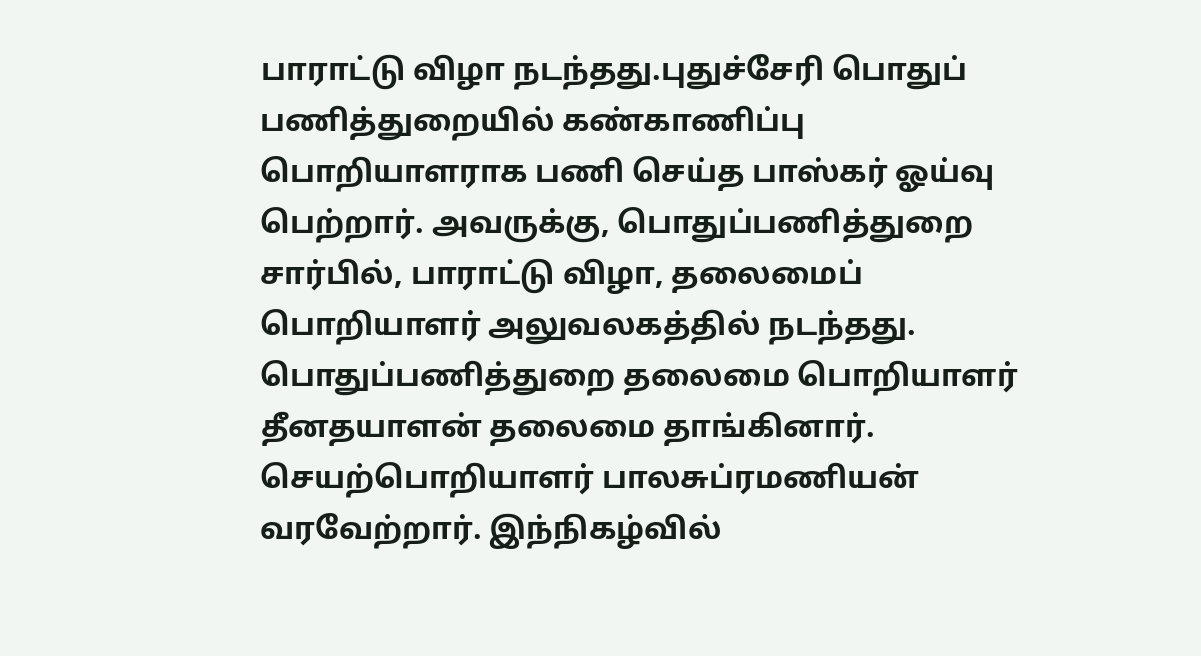பாராட்டு விழா நடந்தது.புதுச்சேரி பொதுப் பணித்துறையில் கண்காணிப்பு பொறியாளராக பணி செய்த பாஸ்கர் ஓய்வு பெற்றார். அவருக்கு, பொதுப்பணித்துறை சார்பில், பாராட்டு விழா, தலைமைப் பொறியாளர் அலுவலகத்தில் நடந்தது. பொதுப்பணித்துறை தலைமை பொறியாளர் தீனதயாளன் தலைமை தாங்கினார். செயற்பொறியாளர் பாலசுப்ரமணியன் வரவேற்றார். இந்நிகழ்வில்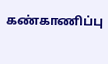கண்காணிப்பு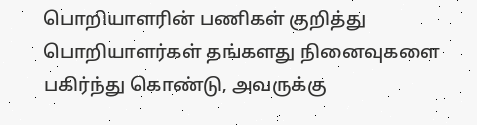பொறியாளரின் பணிகள் குறித்து பொறியாளர்கள் தங்களது நினைவுகளை பகிர்ந்து கொண்டு, அவருக்கு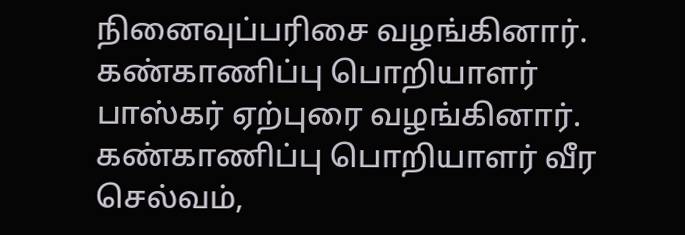நினைவுப்பரிசை வழங்கினார். கண்காணிப்பு பொறியாளர் பாஸ்கர் ஏற்புரை வழங்கினார். கண்காணிப்பு பொறியாளர் வீர செல்வம்,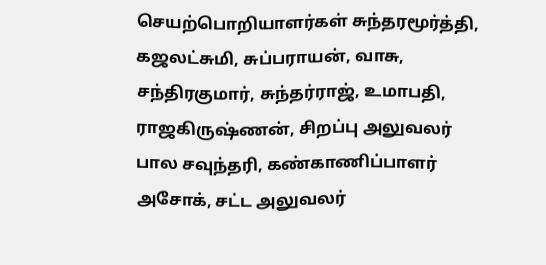செயற்பொறியாளர்கள் சுந்தரமூர்த்தி, கஜலட்சுமி, சுப்பராயன், வாசு, சந்திரகுமார், சுந்தர்ராஜ், உமாபதி, ராஜகிருஷ்ணன், சிறப்பு அலுவலர் பால சவுந்தரி, கண்காணிப்பாளர் அசோக், சட்ட அலுவலர்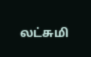லட்சுமி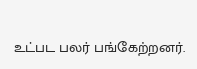உட்பட பலர் பங்கேற்றனர்.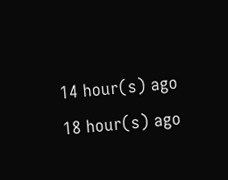14 hour(s) ago
18 hour(s) ago